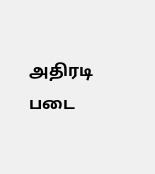அதிரடி படை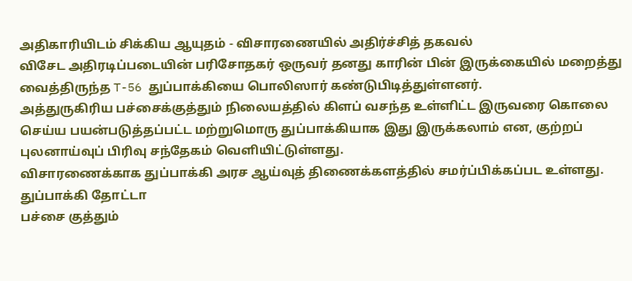அதிகாரியிடம் சிக்கிய ஆயுதம் - விசாரணையில் அதிர்ச்சித் தகவல்
விசேட அதிரடிப்படையின் பரிசோதகர் ஒருவர் தனது காரின் பின் இருக்கையில் மறைத்து வைத்திருந்த T-56 துப்பாக்கியை பொலிஸார் கண்டுபிடித்துள்ளனர்.
அத்துருகிரிய பச்சைக்குத்தும் நிலையத்தில் கிளப் வசந்த உள்ளிட்ட இருவரை கொலை செய்ய பயன்படுத்தப்பட்ட மற்றுமொரு துப்பாக்கியாக இது இருக்கலாம் என, குற்றப் புலனாய்வுப் பிரிவு சந்தேகம் வெளியிட்டுள்ளது.
விசாரணைக்காக துப்பாக்கி அரச ஆய்வுத் திணைக்களத்தில் சமர்ப்பிக்கப்பட உள்ளது.
துப்பாக்கி தோட்டா
பச்சை குத்தும்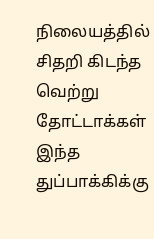நிலையத்தில் சிதறி கிடந்த வெற்று தோட்டாக்கள் இந்த துப்பாக்கிக்கு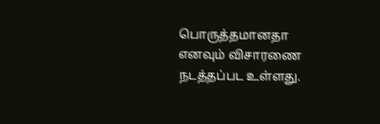பொருத்தமானதா எனவும் விசாரணை நடத்தப்பட உள்ளது.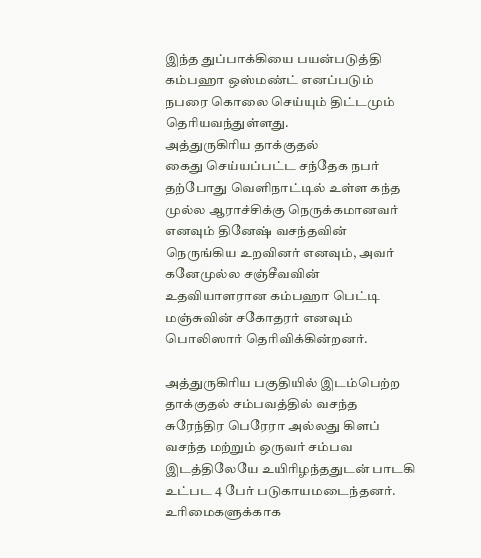இந்த துப்பாக்கியை பயன்படுத்தி கம்பஹா ஒஸ்மண்ட் எனப்படும் நபரை கொலை செய்யும் திட்டமும் தெரியவந்துள்ளது.
அத்துருகிரிய தாக்குதல்
கைது செய்யப்பட்ட சந்தேக நபர் தற்போது வெளிநாட்டில் உள்ள கந்த முல்ல ஆராச்சிக்கு நெருக்கமானவர் எனவும் தினேஷ் வசந்தவின் நெருங்கிய உறவினர் எனவும், அவர் கனேமுல்ல சஞ்சீவவின் உதவியாளரான கம்பஹா பெட்டி மஞ்சுவின் சகோதரர் எனவும் பொலிஸார் தெரிவிக்கின்றனர்.

அத்துருகிரிய பகுதியில் இடம்பெற்ற தாக்குதல் சம்பவத்தில் வசந்த சுரேந்திர பெரேரா அல்லது கிளப் வசந்த மற்றும் ஒருவர் சம்பவ இடத்திலேயே உயிரிழந்ததுடன் பாடகி உட்பட 4 பேர் படுகாயமடைந்தனர்.
உரிமைகளுக்காக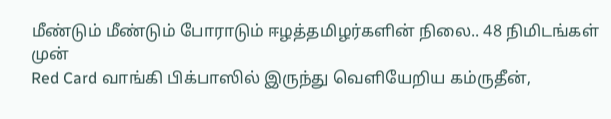மீண்டும் மீண்டும் போராடும் ஈழத்தமிழர்களின் நிலை.. 48 நிமிடங்கள் முன்
Red Card வாங்கி பிக்பாஸில் இருந்து வெளியேறிய கம்ருதீன்,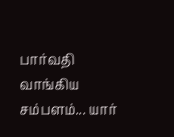பார்வதி வாங்கிய சம்பளம்... யார்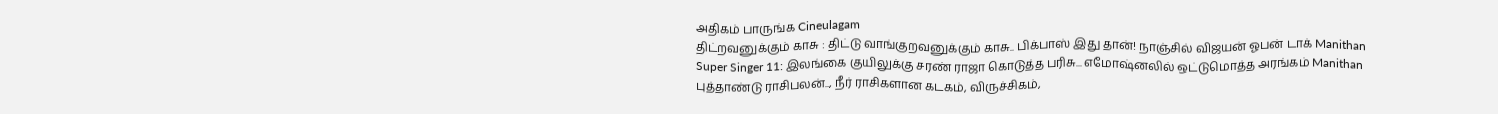அதிகம் பாருங்க Cineulagam
திட்றவனுக்கும் காசு : திட்டு வாங்குறவனுக்கும் காசு.. பிக்பாஸ் இது தான்! நாஞ்சில் விஜயன் ஓபன் டாக் Manithan
Super Singer 11: இலங்கை குயிலுக்கு சரண் ராஜா கொடுத்த பரிசு... எமோஷ்னலில் ஒட்டுமொத்த அரங்கம் Manithan
புத்தாண்டு ராசிபலன்.., நீர் ராசிகளான கடகம், விருச்சிகம்,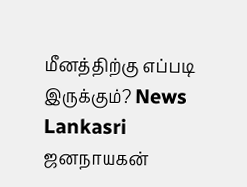மீனத்திற்கு எப்படி இருக்கும்? News Lankasri
ஜனநாயகன்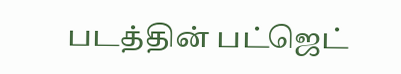படத்தின் பட்ஜெட்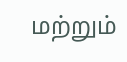மற்றும்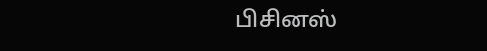பிசினஸ்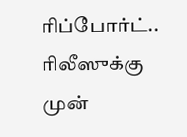ரிப்போர்ட்.. ரிலீஸுக்கு முன்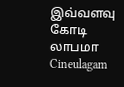இவ்வளவு கோடி லாபமா Cineulagam